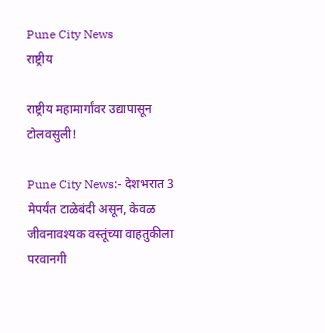Pune City News
राष्ट्रीय

राष्ट्रीय महामार्गांवर उद्यापासून टोलवसुली!

Pune City News:- देशभरात 3 मेपर्यंत टाळेबंदी असून, केवळ जीवनावश्यक वस्तूंच्या वाहतुकीला परवानगी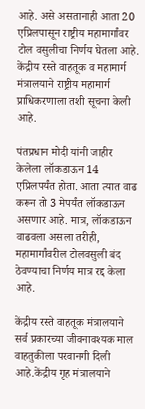आहे. असे असतानाही आता 20 एप्रिलपासून राष्ट्रीय महामार्गांवर टोल वसुलीचा निर्णय घेतला आहे. केंद्रीय रस्ते वाहतूक व महामार्ग मंत्रालयाने राष्ट्रीय महामार्ग प्राधिकरणाला तशी सूचना केली आहे.

पंतप्रधान मोदी यांनी जाहीर केलेला लॉकडाऊन 14 एप्रिलपर्यंत होता. आता त्यात वाढ करून तो 3 मेपर्यंत लॉकडाऊन असणार आहे. मात्र, लॉकडाऊन वाढवला असला तरीही, महामार्गांवरील टोलवसुली बंद ठेवण्याचा निर्णय मात्र रद्द केला आहे.

केंद्रीय रस्ते वाहतूक मंत्रालयाने सर्व प्रकारच्या जीवनावश्यक माल वाहतुकीला परवानगी दिली आहे.केंद्रीय गृह मंत्रालयाने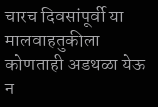चारच दिवसांपूर्वी या मालवाहतुकीला कोणताही अडथळा येऊ न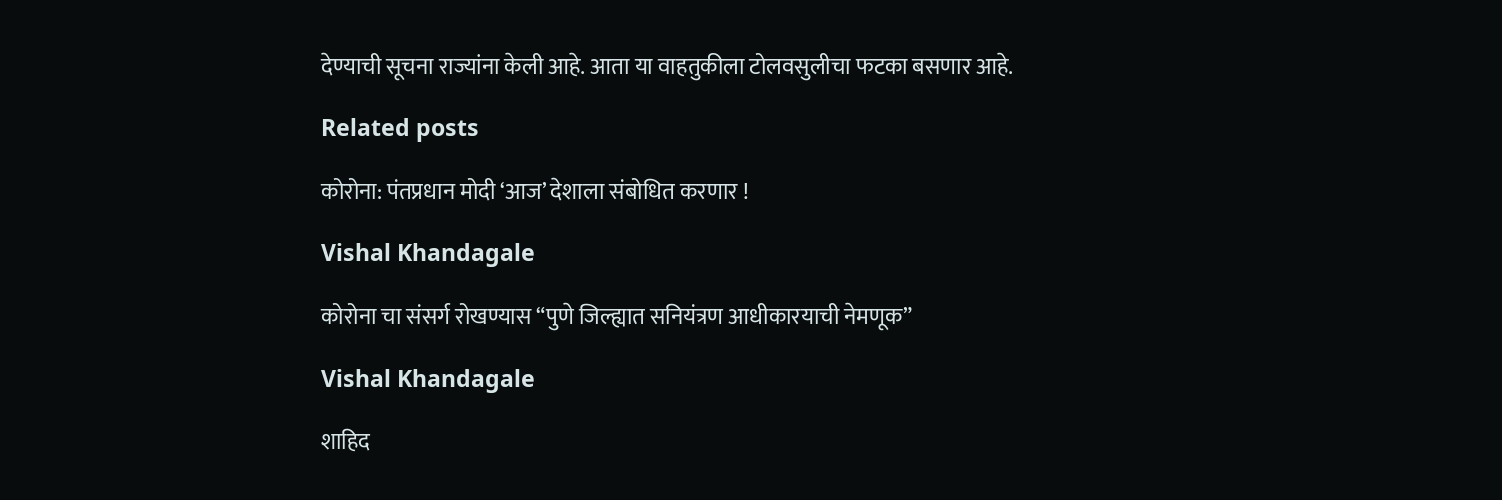देण्याची सूचना राज्यांना केली आहे. आता या वाहतुकीला टोलवसुलीचा फटका बसणार आहे.

Related posts

कोरोना: पंतप्रधान मोदी ‘आज’ देशाला संबोधित करणार !

Vishal Khandagale

कोरोना चा संसर्ग रोखण्यास “पुणे जिल्ह्यात सनियंत्रण आधीकारयाची नेमणूक”

Vishal Khandagale

शाहिद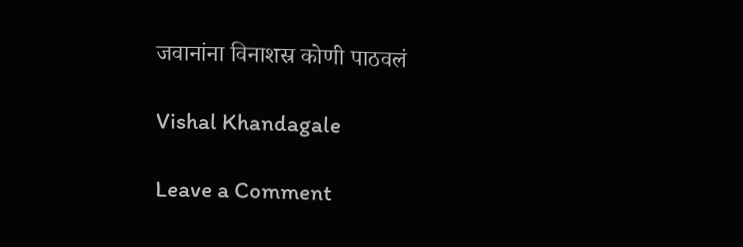जवानांना विनाशस्र कोणी पाठवलं

Vishal Khandagale

Leave a Comment